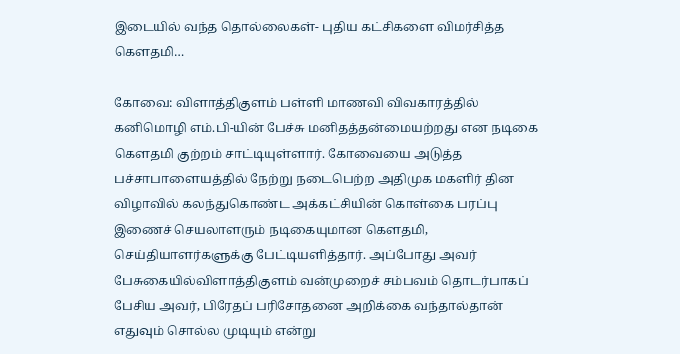இடையில் வந்த தொல்லைகள்- புதிய கட்சிகளை விமர்சித்த கெளதமி…

கோவை: விளாத்திகுளம் பள்ளி மாணவி விவகாரத்தில் கனிமொழி எம்.பி-யின் பேச்சு மனிதத்தன்மையற்றது என நடிகை கௌதமி குற்றம் சாட்டியுள்ளார். கோவையை அடுத்த பச்சாபாளையத்தில் நேற்று நடைபெற்ற அதிமுக மகளிர் தின விழாவில் கலந்துகொண்ட அக்கட்சியின் கொள்கை பரப்பு இணைச் செயலாளரும் நடிகையுமான கௌதமி, செய்தியாளர்களுக்கு பேட்டியளித்தார். அப்போது அவர் பேசுகையில்விளாத்திகுளம் வன்முறைச் சம்பவம் தொடர்பாகப் பேசிய அவர், பிரேதப் பரிசோதனை அறிக்கை வந்தால்தான் எதுவும் சொல்ல முடியும் என்று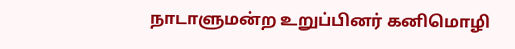நாடாளுமன்ற உறுப்பினர் கனிமொழி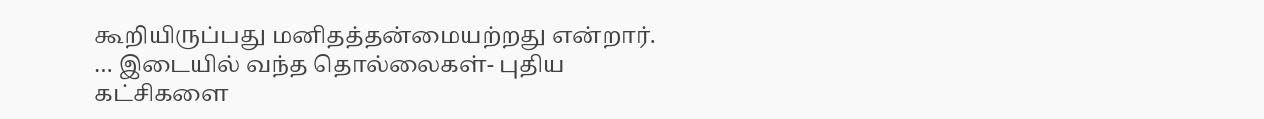கூறியிருப்பது மனிதத்தன்மையற்றது என்றார். … இடையில் வந்த தொல்லைகள்- புதிய கட்சிகளை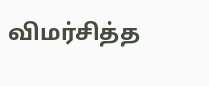விமர்சித்த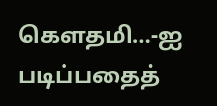கெளதமி…-ஐ படிப்பதைத்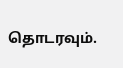தொடரவும்.